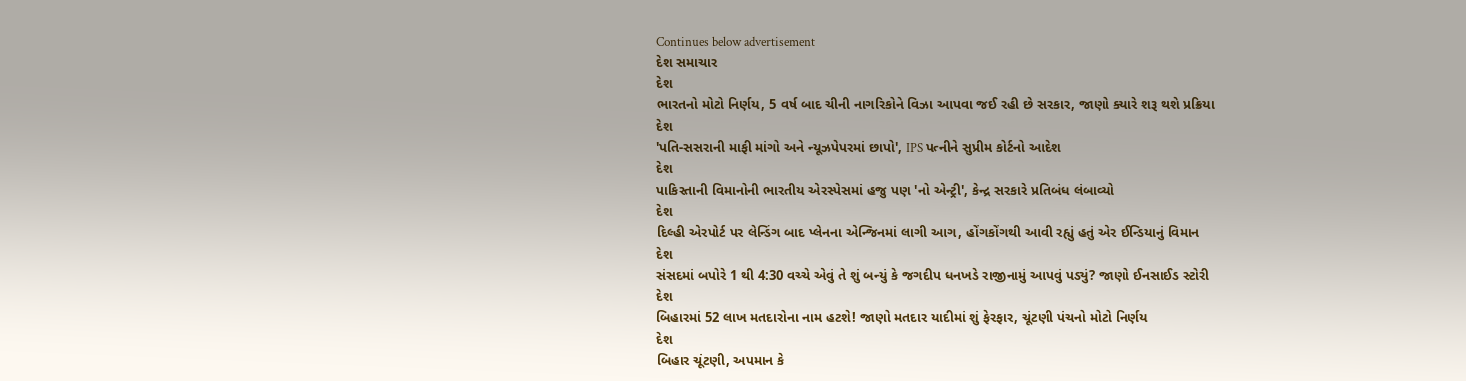Continues below advertisement
દેશ સમાચાર
દેશ
ભારતનો મોટો નિર્ણય, 5 વર્ષ બાદ ચીની નાગરિકોને વિઝા આપવા જઈ રહી છે સરકાર, જાણો ક્યારે શરૂ થશે પ્રક્રિયા
દેશ
'પતિ-સસરાની માફી માંગો અને ન્યૂઝપેપરમાં છાપો', IPS પત્નીને સુપ્રીમ કોર્ટનો આદેશ
દેશ
પાકિસ્તાની વિમાનોની ભારતીય એરસ્પેસમાં હજુ પણ 'નો એન્ટ્રી', કેન્દ્ર સરકારે પ્રતિબંધ લંબાવ્યો
દેશ
દિલ્હી એરપોર્ટ પર લેન્ડિંગ બાદ પ્લેનના એન્જિનમાં લાગી આગ, હોંગકોંગથી આવી રહ્યું હતું એર ઈન્ડિયાનું વિમાન
દેશ
સંસદમાં બપોરે 1 થી 4:30 વચ્ચે એવું તે શું બન્યું કે જગદીપ ધનખડે રાજીનામું આપવું પડ્યું? જાણો ઈનસાઈડ સ્ટોરી
દેશ
બિહારમાં 52 લાખ મતદારોના નામ હટશે! જાણો મતદાર યાદીમાં શું ફેરફાર, ચૂંટણી પંચનો મોટો નિર્ણય
દેશ
બિહાર ચૂંટણી, અપમાન કે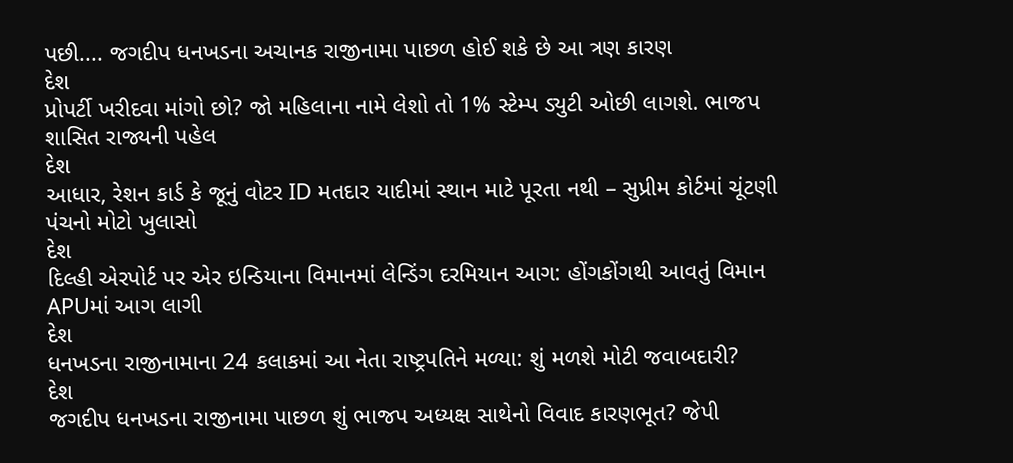પછી.... જગદીપ ધનખડના અચાનક રાજીનામા પાછળ હોઈ શકે છે આ ત્રણ કારણ
દેશ
પ્રોપર્ટી ખરીદવા માંગો છો? જો મહિલાના નામે લેશો તો 1% સ્ટેમ્પ ડ્યુટી ઓછી લાગશે. ભાજપ શાસિત રાજ્યની પહેલ
દેશ
આધાર, રેશન કાર્ડ કે જૂનું વોટર ID મતદાર યાદીમાં સ્થાન માટે પૂરતા નથી – સુપ્રીમ કોર્ટમાં ચૂંટણી પંચનો મોટો ખુલાસો
દેશ
દિલ્હી એરપોર્ટ પર એર ઇન્ડિયાના વિમાનમાં લેન્ડિંગ દરમિયાન આગ: હોંગકોંગથી આવતું વિમાન APUમાં આગ લાગી
દેશ
ધનખડના રાજીનામાના 24 કલાકમાં આ નેતા રાષ્ટ્રપતિને મળ્યા: શું મળશે મોટી જવાબદારી?
દેશ
જગદીપ ધનખડના રાજીનામા પાછળ શું ભાજપ અધ્યક્ષ સાથેનો વિવાદ કારણભૂત? જેપી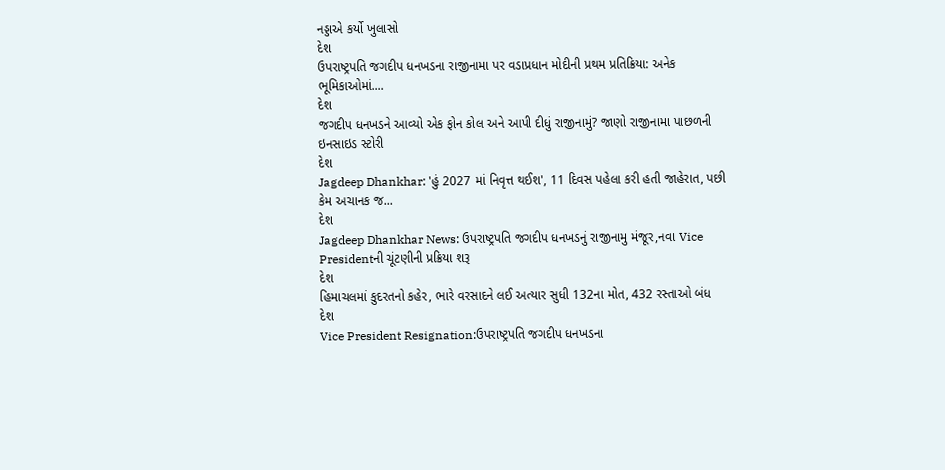નડ્ડાએ કર્યો ખુલાસો
દેશ
ઉપરાષ્ટ્રપતિ જગદીપ ધનખડના રાજીનામા પર વડાપ્રધાન મોદીની પ્રથમ પ્રતિક્રિયા: અનેક ભૂમિકાઓમાં....
દેશ
જગદીપ ધનખડને આવ્યો એક ફોન કોલ અને આપી દીધું રાજીનામું? જાણો રાજીનામા પાછળની ઇનસાઇડ સ્ટોરી
દેશ
Jagdeep Dhankhar: 'હું 2027 માં નિવૃત્ત થઈશ', 11 દિવસ પહેલા કરી હતી જાહેરાત, પછી કેમ અચાનક જ...
દેશ
Jagdeep Dhankhar News: ઉપરાષ્ટ્રપતિ જગદીપ ધનખડનું રાજીનામુ મંજૂર,નવા Vice Presidentની ચૂંટણીની પ્રક્રિયા શરૂ
દેશ
હિમાચલમાં કુદરતનો કહેર, ભારે વરસાદને લઈ અત્યાર સુધી 132ના મોત, 432 રસ્તાઓ બંધ
દેશ
Vice President Resignation:ઉપરાષ્ટ્રપતિ જગદીપ ધનખડના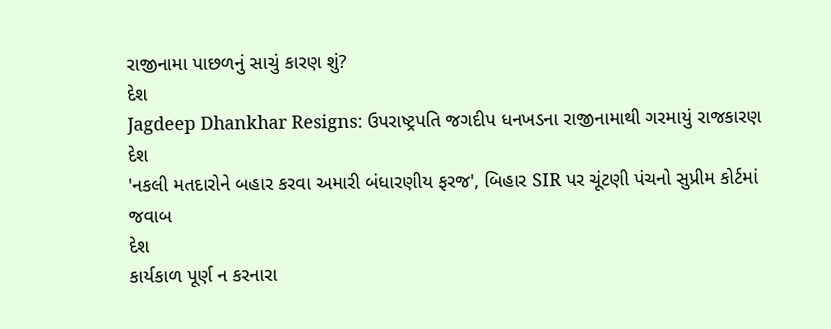રાજીનામા પાછળનું સાચું કારણ શું?
દેશ
Jagdeep Dhankhar Resigns: ઉપરાષ્ટ્રપતિ જગદીપ ધનખડના રાજીનામાથી ગરમાયું રાજકારણ
દેશ
'નકલી મતદારોને બહાર કરવા અમારી બંધારણીય ફરજ', બિહાર SIR પર ચૂંટણી પંચનો સુપ્રીમ કોર્ટમાં જવાબ
દેશ
કાર્યકાળ પૂર્ણ ન કરનારા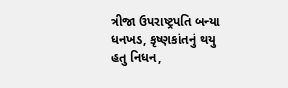ત્રીજા ઉપરાષ્ટ્રપતિ બન્યા ધનખડ, કૃષ્ણકાંતનું થયુ હતુ નિધન,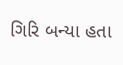ગિરિ બન્યા હતા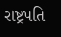રાષ્ટ્રપતિ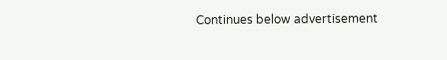Continues below advertisement